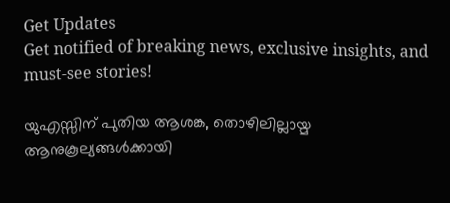Get Updates
Get notified of breaking news, exclusive insights, and must-see stories!

യുഎസ്സിന് പുതിയ ആശങ്ക, തൊഴിലില്ലായ്മ ആനുകൂല്യങ്ങള്‍ക്കായി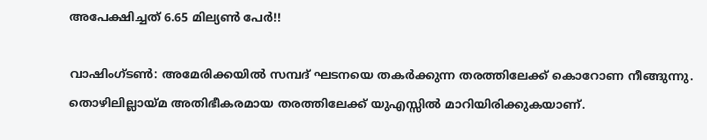അപേക്ഷിച്ചത് 6.65 മില്യണ്‍ പേര്‍!!

വാഷിംഗ്ടണ്‍: അമേരിക്കയില്‍ സമ്പദ് ഘടനയെ തകര്‍ക്കുന്ന തരത്തിലേക്ക് കൊറോണ നീങ്ങുന്നു. തൊഴിലില്ലായ്മ അതിഭീകരമായ തരത്തിലേക്ക് യുഎസ്സില്‍ മാറിയിരിക്കുകയാണ്.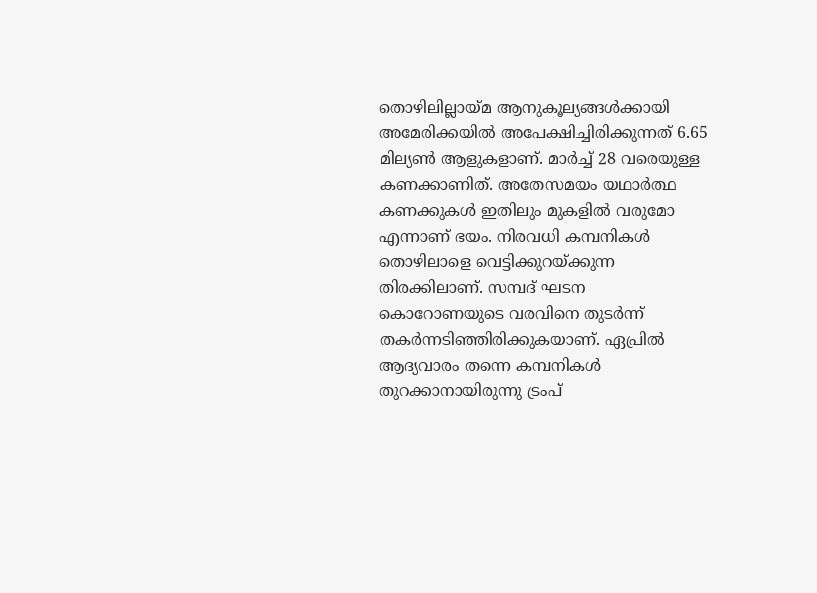തൊഴിലില്ലായ്മ ആനുകൂല്യങ്ങള്‍ക്കായി അമേരിക്കയില്‍ അപേക്ഷിച്ചിരിക്കുന്നത് 6.65 മില്യണ്‍ ആളുകളാണ്. മാര്‍ച്ച് 28 വരെയുള്ള കണക്കാണിത്. അതേസമയം യഥാര്‍ത്ഥ കണക്കുകള്‍ ഇതിലും മുകളില്‍ വരുമോ എന്നാണ് ഭയം. നിരവധി കമ്പനികള്‍ തൊഴിലാളെ വെട്ടിക്കുറയ്ക്കുന്ന തിരക്കിലാണ്. സമ്പദ് ഘടന കൊറോണയുടെ വരവിനെ തുടര്‍ന്ന് തകര്‍ന്നടിഞ്ഞിരിക്കുകയാണ്. ഏപ്രില്‍ ആദ്യവാരം തന്നെ കമ്പനികള്‍ തുറക്കാനായിരുന്നു ട്രംപ്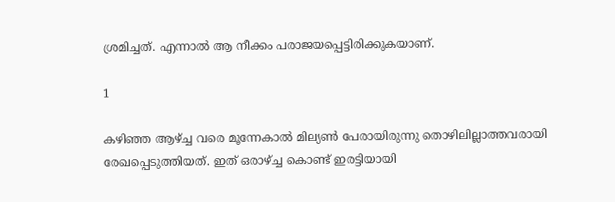ശ്രമിച്ചത്. എന്നാല്‍ ആ നീക്കം പരാജയപ്പെട്ടിരിക്കുകയാണ്.

1

കഴിഞ്ഞ ആഴ്ച്ച വരെ മൂന്നേകാല്‍ മില്യണ്‍ പേരായിരുന്നു തൊഴിലില്ലാത്തവരായി രേഖപ്പെടുത്തിയത്. ഇത് ഒരാഴ്ച്ച കൊണ്ട് ഇരട്ടിയായി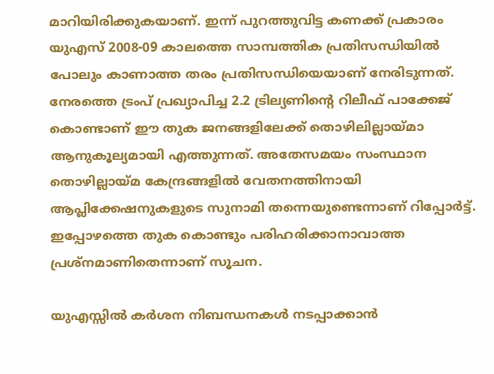മാറിയിരിക്കുകയാണ്. ഇന്ന് പുറത്തുവിട്ട കണക്ക് പ്രകാരം യുഎസ് 2008-09 കാലത്തെ സാമ്പത്തിക പ്രതിസന്ധിയില്‍ പോലും കാണാത്ത തരം പ്രതിസന്ധിയെയാണ് നേരിടുന്നത്. നേരത്തെ ട്രംപ് പ്രഖ്യാപിച്ച 2.2 ട്രില്യണിന്റെ റിലീഫ് പാക്കേജ് കൊണ്ടാണ് ഈ തുക ജനങ്ങളിലേക്ക് തൊഴിലില്ലായ്മാ ആനുകൂല്യമായി എത്തുന്നത്. അതേസമയം സംസ്ഥാന തൊഴില്ലായ്മ കേന്ദ്രങ്ങളില്‍ വേതനത്തിനായി ആപ്ലിക്കേഷനുകളുടെ സുനാമി തന്നെയുണ്ടെന്നാണ് റിപ്പോര്‍ട്ട്. ഇപ്പോഴത്തെ തുക കൊണ്ടും പരിഹരിക്കാനാവാത്ത പ്രശ്‌നമാണിതെന്നാണ് സൂചന.

യുഎസ്സില്‍ കര്‍ശന നിബന്ധനകള്‍ നടപ്പാക്കാന്‍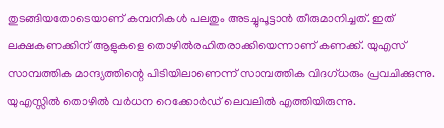തുടങ്ങിയതോടെയാണ് കമ്പനികള്‍ പലതും അടച്ചുപൂട്ടാന്‍ തീരുമാനിച്ചത്. ഇത് ലക്ഷകണക്കിന് ആളുകളെ തൊഴില്‍രഹിതരാക്കിയെന്നാണ് കണക്ക്. യുഎസ് സാമ്പത്തിക മാന്ദ്യത്തിന്റെ പിടിയിലാണെന്ന് സാമ്പത്തിക വിദഗ്ധരും പ്രവചിക്കുന്നു. യുഎസ്സില്‍ തൊഴില്‍ വര്‍ധന റെക്കോര്‍ഡ് ലെവലില്‍ എത്തിയിരുന്നു.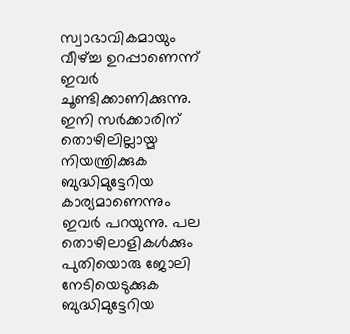സ്വാഭാവികമായും വീഴ്ച്ച ഉറപ്പാണെന്ന് ഇവര്‍ ചൂണ്ടിക്കാണിക്കുന്നു. ഇനി സര്‍ക്കാരിന് തൊഴിലില്ലായ്മ നിയന്ത്രിക്കുക ബുദ്ധിമുട്ടേറിയ കാര്യമാണെന്നും ഇവര്‍ പറയുന്നു. പല തൊഴിലാളികള്‍ക്കും പുതിയൊരു ജോലി നേടിയെടുക്കുക ബുദ്ധിമുട്ടേറിയ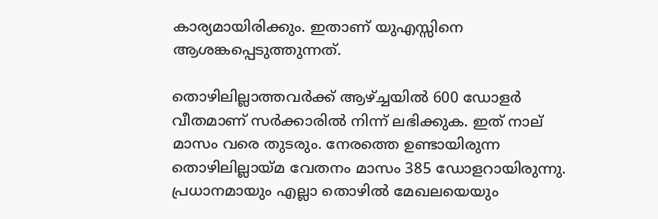കാര്യമായിരിക്കും. ഇതാണ് യുഎസ്സിനെ ആശങ്കപ്പെടുത്തുന്നത്.

തൊഴിലില്ലാത്തവര്‍ക്ക് ആഴ്ച്ചയില്‍ 600 ഡോളര്‍ വീതമാണ് സര്‍ക്കാരില്‍ നിന്ന് ലഭിക്കുക. ഇത് നാല് മാസം വരെ തുടരും. നേരത്തെ ഉണ്ടായിരുന്ന തൊഴിലില്ലായ്മ വേതനം മാസം 385 ഡോളറായിരുന്നു. പ്രധാനമായും എല്ലാ തൊഴില്‍ മേഖലയെയും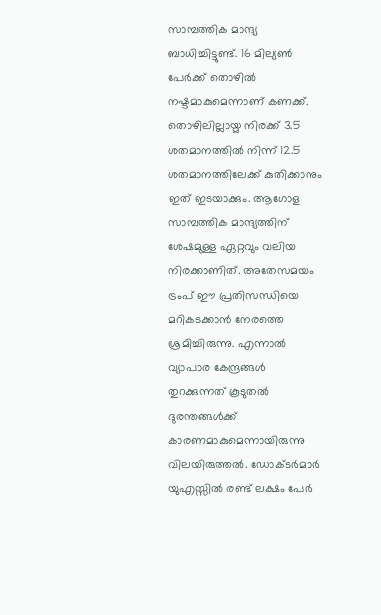സാമ്പത്തിക മാന്ദ്യ ബാധിച്ചിട്ടുണ്ട്. 16 മില്യണ്‍ പേര്‍ക്ക് തൊഴില്‍ നഷ്ടമാകുമെന്നാണ് കണക്ക്. തൊഴിലില്ലായ്മ നിരക്ക് 3.5 ശതമാനത്തില്‍ നിന്ന് 12.5 ശതമാനത്തിലേക്ക് കുതിക്കാനും ഇത് ഇടയാക്കും. ആഗോള സാമ്പത്തിക മാന്ദ്യത്തിന് ശേഷമുള്ള ഏറ്റവും വലിയ നിരക്കാണിത്. അതേസമയം ട്രംപ് ഈ പ്രതിസന്ധിയെ മറികടക്കാന്‍ നേരത്തെ ശ്രമിച്ചിരുന്നു. എന്നാല്‍ വ്യാപാര കേന്ദ്രങ്ങള്‍ തുറക്കുന്നത് കൂടുതല്‍ ദുരന്തങ്ങള്‍ക്ക് കാരണമാകുമെന്നായിരുന്നു വിലയിരുത്തല്‍. ഡോക്ടര്‍മാര്‍ യുഎസ്സില്‍ രണ്ട് ലക്ഷം പേര്‍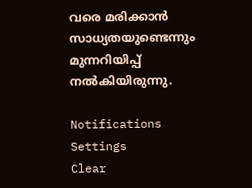വരെ മരിക്കാന്‍ സാധ്യതയുണ്ടെന്നും മുന്നറിയിപ്പ് നല്‍കിയിരുന്നു.

Notifications
Settings
Clear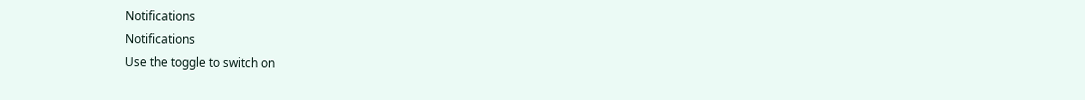Notifications
Notifications
Use the toggle to switch on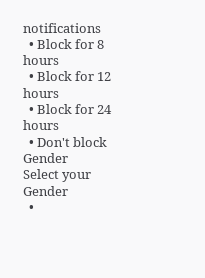notifications
  • Block for 8 hours
  • Block for 12 hours
  • Block for 24 hours
  • Don't block
Gender
Select your Gender
  •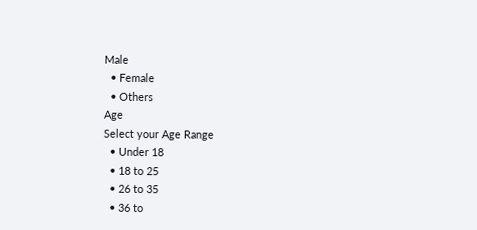Male
  • Female
  • Others
Age
Select your Age Range
  • Under 18
  • 18 to 25
  • 26 to 35
  • 36 to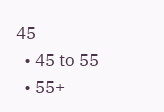45
  • 45 to 55
  • 55+